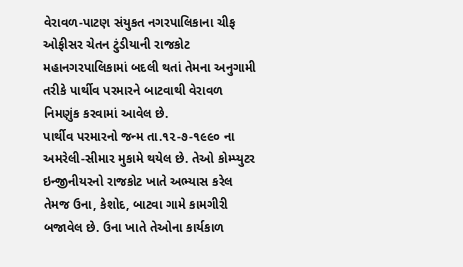વેરાવળ-પાટણ સંયુકત નગરપાલિકાના ચીફ ઓફીસર ચેતન ટુંડીયાની રાજકોટ મહાનગરપાલિકામાં બદલી થતાં તેમના અનુગામી તરીકે પાર્થીવ પરમારને બાટવાથી વેરાવળ નિમણુંક કરવામાં આવેલ છે.
પાર્થીવ પરમારનો જન્મ તા.૧૨-૭-૧૯૯૦ ના અમરેલી-સીમાર મુકામે થયેલ છે. તેઓ કોમ્પ્યુટર ઇન્જીનીયરનો રાજકોટ ખાતે અભ્યાસ કરેલ તેમજ ઉના, કેશોદ, બાટવા ગામે કામગીરી બજાવેલ છે. ઉના ખાતે તેઓના કાર્યકાળ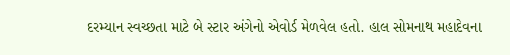દરમ્યાન સ્વચ્છતા માટે બે સ્ટાર અંગેનો એવોર્ડ મેળવેલ હતો. હાલ સોમનાથ મહાદેવના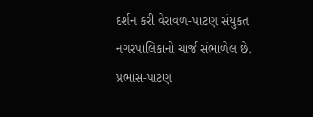દર્શન કરી વેરાવળ-પાટણ સંયુકત નગરપાલિકાનો ચાર્જ સંભાળેલ છે.
પ્રભાસ-પાટણ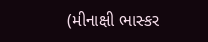(મીનાક્ષી ભાસ્કર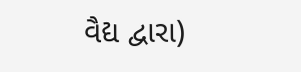વૈદ્ય દ્વારા)